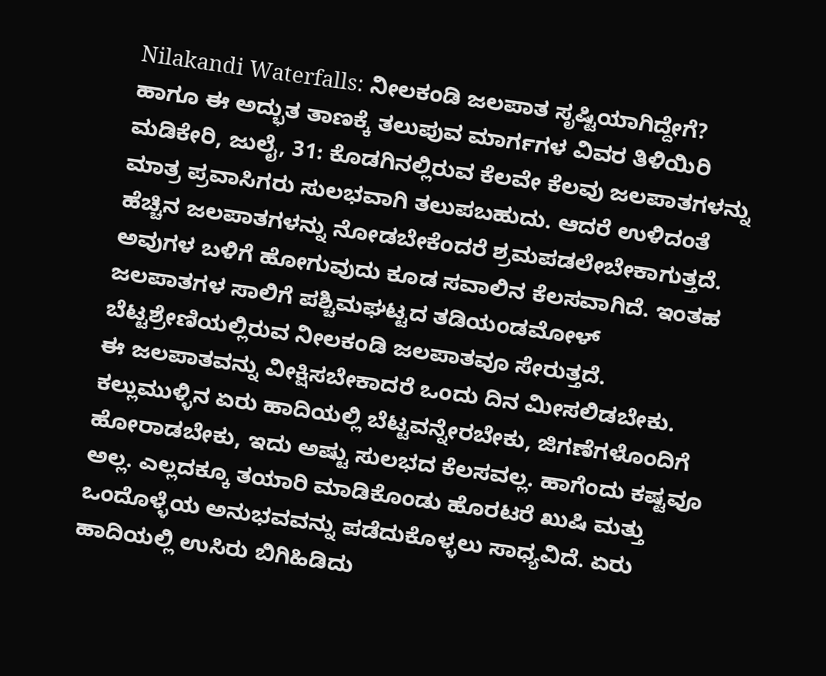Nilakandi Waterfalls: ನೀಲಕಂಡಿ ಜಲಪಾತ ಸೃಷ್ಟಿಯಾಗಿದ್ದೇಗೆ? ಹಾಗೂ ಈ ಅದ್ಭುತ ತಾಣಕ್ಕೆ ತಲುಪುವ ಮಾರ್ಗಗಳ ವಿವರ ತಿಳಿಯಿರಿ
ಮಡಿಕೇರಿ, ಜುಲೈ, 31: ಕೊಡಗಿನಲ್ಲಿರುವ ಕೆಲವೇ ಕೆಲವು ಜಲಪಾತಗಳನ್ನು ಮಾತ್ರ ಪ್ರವಾಸಿಗರು ಸುಲಭವಾಗಿ ತಲುಪಬಹುದು. ಆದರೆ ಉಳಿದಂತೆ ಹೆಚ್ಚಿನ ಜಲಪಾತಗಳನ್ನು ನೋಡಬೇಕೆಂದರೆ ಶ್ರಮಪಡಲೇಬೇಕಾಗುತ್ತದೆ. ಅವುಗಳ ಬಳಿಗೆ ಹೋಗುವುದು ಕೂಡ ಸವಾಲಿನ ಕೆಲಸವಾಗಿದೆ. ಇಂತಹ ಜಲಪಾತಗಳ ಸಾಲಿಗೆ ಪಶ್ಚಿಮಘಟ್ಟದ ತಡಿಯಂಡಮೋಳ್ ಬೆಟ್ಟಶ್ರೇಣಿಯಲ್ಲಿರುವ ನೀಲಕಂಡಿ ಜಲಪಾತವೂ ಸೇರುತ್ತದೆ.
ಈ ಜಲಪಾತವನ್ನು ವೀಕ್ಷಿಸಬೇಕಾದರೆ ಒಂದು ದಿನ ಮೀಸಲಿಡಬೇಕು. ಕಲ್ಲುಮುಳ್ಳಿನ ಏರು ಹಾದಿಯಲ್ಲಿ ಬೆಟ್ಟವನ್ನೇರಬೇಕು, ಜಿಗಣೆಗಳೊಂದಿಗೆ ಹೋರಾಡಬೇಕು, ಇದು ಅಷ್ಟು ಸುಲಭದ ಕೆಲಸವಲ್ಲ. ಹಾಗೆಂದು ಕಷ್ಟವೂ ಅಲ್ಲ. ಎಲ್ಲದಕ್ಕೂ ತಯಾರಿ ಮಾಡಿಕೊಂಡು ಹೊರಟರೆ ಖುಷಿ ಮತ್ತು ಒಂದೊಳ್ಳೆಯ ಅನುಭವವನ್ನು ಪಡೆದುಕೊಳ್ಳಲು ಸಾಧ್ಯವಿದೆ. ಏರು ಹಾದಿಯಲ್ಲಿ ಉಸಿರು ಬಿಗಿಹಿಡಿದು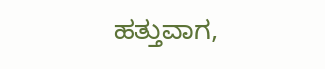ಹತ್ತುವಾಗ,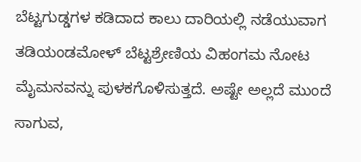ಬೆಟ್ಟಗುಡ್ಡಗಳ ಕಡಿದಾದ ಕಾಲು ದಾರಿಯಲ್ಲಿ ನಡೆಯುವಾಗ ತಡಿಯಂಡಮೋಳ್ ಬೆಟ್ಟಶ್ರೇಣಿಯ ವಿಹಂಗಮ ನೋಟ ಮೈಮನವನ್ನು ಪುಳಕಗೊಳಿಸುತ್ತದೆ. ಅಷ್ಟೇ ಅಲ್ಲದೆ ಮುಂದೆ ಸಾಗುವ,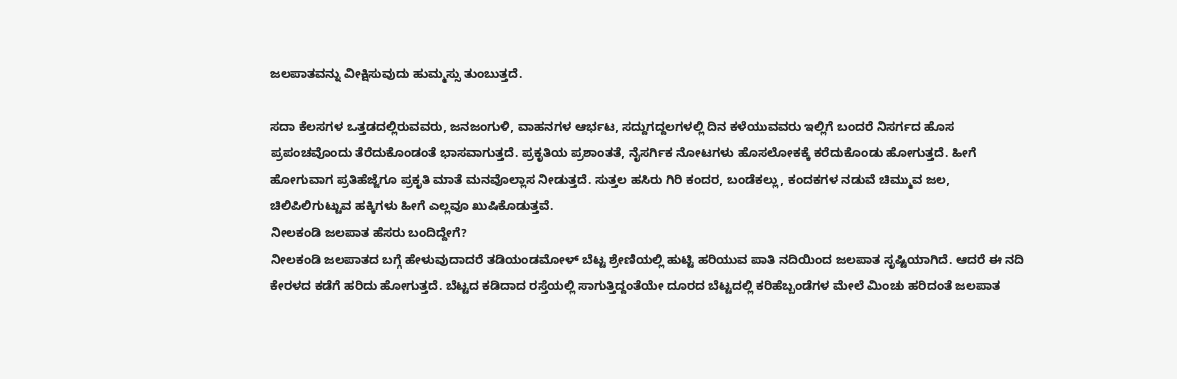ಜಲಪಾತವನ್ನು ವೀಕ್ಷಿಸುವುದು ಹುಮ್ಮಸ್ಸು ತುಂಬುತ್ತದೆ.

ಸದಾ ಕೆಲಸಗಳ ಒತ್ತಡದಲ್ಲಿರುವವರು, ಜನಜಂಗುಳಿ, ವಾಹನಗಳ ಆರ್ಭಟ, ಸದ್ದುಗದ್ದಲಗಳಲ್ಲಿ ದಿನ ಕಳೆಯುವವರು ಇಲ್ಲಿಗೆ ಬಂದರೆ ನಿಸರ್ಗದ ಹೊಸ ಪ್ರಪಂಚವೊಂದು ತೆರೆದುಕೊಂಡಂತೆ ಭಾಸವಾಗುತ್ತದೆ. ಪ್ರಕೃತಿಯ ಪ್ರಶಾಂತತೆ, ನೈಸರ್ಗಿಕ ನೋಟಗಳು ಹೊಸಲೋಕಕ್ಕೆ ಕರೆದುಕೊಂಡು ಹೋಗುತ್ತದೆ. ಹೀಗೆ ಹೋಗುವಾಗ ಪ್ರತಿಹೆಜ್ಜೆಗೂ ಪ್ರಕೃತಿ ಮಾತೆ ಮನವೊಲ್ಲಾಸ ನೀಡುತ್ತದೆ. ಸುತ್ತಲ ಹಸಿರು ಗಿರಿ ಕಂದರ, ಬಂಡೆಕಲ್ಲು, ಕಂದಕಗಳ ನಡುವೆ ಚಿಮ್ಮುವ ಜಲ, ಚಿಲಿಪಿಲಿಗುಟ್ಟುವ ಹಕ್ಕಿಗಳು ಹೀಗೆ ಎಲ್ಲವೂ ಖುಷಿಕೊಡುತ್ತವೆ.
ನೀಲಕಂಡಿ ಜಲಪಾತ ಹೆಸರು ಬಂದಿದ್ದೇಗೆ?
ನೀಲಕಂಡಿ ಜಲಪಾತದ ಬಗ್ಗೆ ಹೇಳುವುದಾದರೆ ತಡಿಯಂಡಮೋಳ್ ಬೆಟ್ಟ ಶ್ರೇಣಿಯಲ್ಲಿ ಹುಟ್ಟಿ ಹರಿಯುವ ಪಾತಿ ನದಿಯಿಂದ ಜಲಪಾತ ಸೃಷ್ಟಿಯಾಗಿದೆ. ಆದರೆ ಈ ನದಿ ಕೇರಳದ ಕಡೆಗೆ ಹರಿದು ಹೋಗುತ್ತದೆ. ಬೆಟ್ಟದ ಕಡಿದಾದ ರಸ್ತೆಯಲ್ಲಿ ಸಾಗುತ್ತಿದ್ದಂತೆಯೇ ದೂರದ ಬೆಟ್ಟದಲ್ಲಿ ಕರಿಹೆಬ್ಬಂಡೆಗಳ ಮೇಲೆ ಮಿಂಚು ಹರಿದಂತೆ ಜಲಪಾತ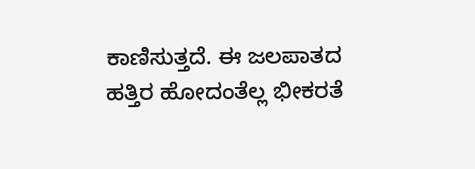ಕಾಣಿಸುತ್ತದೆ. ಈ ಜಲಪಾತದ ಹತ್ತಿರ ಹೋದಂತೆಲ್ಲ ಭೀಕರತೆ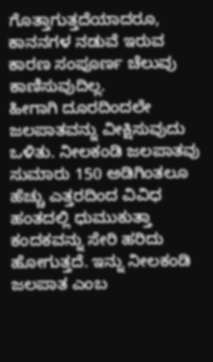ಗೊತ್ತಾಗುತ್ತದೆಯಾದರೂ, ಕಾನನಗಳ ನಡುವೆ ಇರುವ ಕಾರಣ ಸಂಪೂರ್ಣ ಚೆಲುವು ಕಾಣಿಸುವುದಿಲ್ಲ.
ಹೀಗಾಗಿ ದೂರದಿಂದಲೇ ಜಲಪಾತವನ್ನು ವೀಕ್ಷಿಸುವುದು ಒಳಿತು. ನೀಲಕಂಡಿ ಜಲಪಾತವು ಸುಮಾರು 150 ಅಡಿಗಿಂತಲೂ ಹೆಚ್ಚು ಎತ್ತರದಿಂದ ವಿವಿಧ ಹಂತದಲ್ಲಿ ಧುಮುಕುತ್ತಾ ಕಂದಕವನ್ನು ಸೇರಿ ಹರಿದು ಹೋಗುತ್ತದೆ. ಇನ್ನು ನೀಲಕಂಡಿ ಜಲಪಾತ ಎಂಬ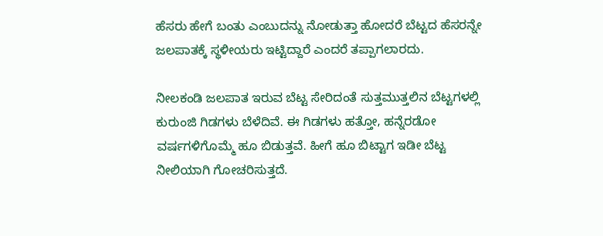ಹೆಸರು ಹೇಗೆ ಬಂತು ಎಂಬುದನ್ನು ನೋಡುತ್ತಾ ಹೋದರೆ ಬೆಟ್ಟದ ಹೆಸರನ್ನೇ ಜಲಪಾತಕ್ಕೆ ಸ್ಥಳೀಯರು ಇಟ್ಟಿದ್ದಾರೆ ಎಂದರೆ ತಪ್ಪಾಗಲಾರದು.

ನೀಲಕಂಡಿ ಜಲಪಾತ ಇರುವ ಬೆಟ್ಟ ಸೇರಿದಂತೆ ಸುತ್ತಮುತ್ತಲಿನ ಬೆಟ್ಟಗಳಲ್ಲಿ ಕುರುಂಜಿ ಗಿಡಗಳು ಬೆಳೆದಿವೆ. ಈ ಗಿಡಗಳು ಹತ್ತೋ, ಹನ್ನೆರಡೋ ವರ್ಷಗಳಿಗೊಮ್ಮೆ ಹೂ ಬಿಡುತ್ತವೆ. ಹೀಗೆ ಹೂ ಬಿಟ್ಟಾಗ ಇಡೀ ಬೆಟ್ಟ ನೀಲಿಯಾಗಿ ಗೋಚರಿಸುತ್ತದೆ.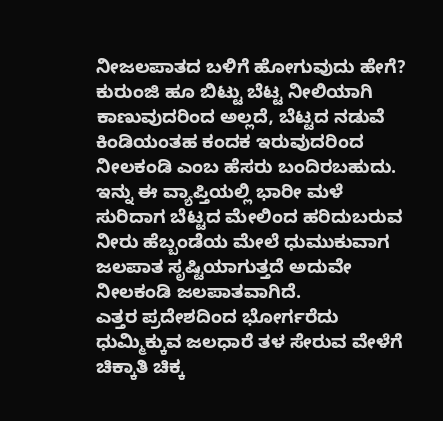ನೀಜಲಪಾತದ ಬಳಿಗೆ ಹೋಗುವುದು ಹೇಗೆ?
ಕುರುಂಜಿ ಹೂ ಬಿಟ್ಟು ಬೆಟ್ಟ ನೀಲಿಯಾಗಿ ಕಾಣುವುದರಿಂದ ಅಲ್ಲದೆ, ಬೆಟ್ಟದ ನಡುವೆ ಕಿಂಡಿಯಂತಹ ಕಂದಕ ಇರುವುದರಿಂದ ನೀಲಕಂಡಿ ಎಂಬ ಹೆಸರು ಬಂದಿರಬಹುದು. ಇನ್ನು ಈ ವ್ಯಾಪ್ತಿಯಲ್ಲಿ ಭಾರೀ ಮಳೆ ಸುರಿದಾಗ ಬೆಟ್ಟದ ಮೇಲಿಂದ ಹರಿದುಬರುವ ನೀರು ಹೆಬ್ಬಂಡೆಯ ಮೇಲೆ ಧುಮುಕುವಾಗ ಜಲಪಾತ ಸೃಷ್ಟಿಯಾಗುತ್ತದೆ ಅದುವೇ ನೀಲಕಂಡಿ ಜಲಪಾತವಾಗಿದೆ.
ಎತ್ತರ ಪ್ರದೇಶದಿಂದ ಭೋರ್ಗರೆದು ಧುಮ್ಮಿಕ್ಕುವ ಜಲಧಾರೆ ತಳ ಸೇರುವ ವೇಳೆಗೆ ಚಿಕ್ಕಾತಿ ಚಿಕ್ಕ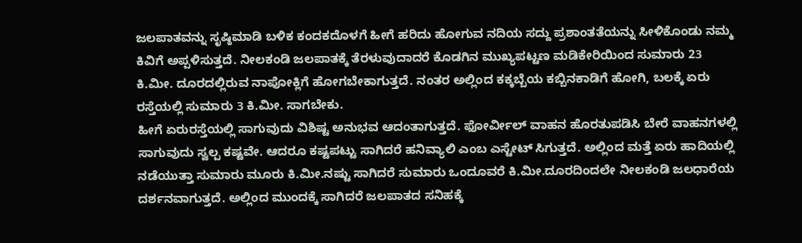ಜಲಪಾತವನ್ನು ಸೃಷ್ಠಿಮಾಡಿ ಬಳಿಕ ಕಂದಕದೊಳಗೆ ಹೀಗೆ ಹರಿದು ಹೋಗುವ ನದಿಯ ಸದ್ದು ಪ್ರಶಾಂತತೆಯನ್ನು ಸೀಳಿಕೊಂಡು ನಮ್ಮ ಕಿವಿಗೆ ಅಪ್ಪಳಿಸುತ್ತದೆ. ನೀಲಕಂಡಿ ಜಲಪಾತಕ್ಕೆ ತೆರಳುವುದಾದರೆ ಕೊಡಗಿನ ಮುಖ್ಯಪಟ್ಟಣ ಮಡಿಕೇರಿಯಿಂದ ಸುಮಾರು 23 ಕಿ.ಮೀ. ದೂರದಲ್ಲಿರುವ ನಾಪೋಕ್ಲಿಗೆ ಹೋಗಬೇಕಾಗುತ್ತದೆ. ನಂತರ ಅಲ್ಲಿಂದ ಕಕ್ಕಬ್ಬೆಯ ಕಬ್ಬಿನಕಾಡಿಗೆ ಹೋಗಿ, ಬಲಕ್ಕೆ ಏರು ರಸ್ತೆಯಲ್ಲಿ ಸುಮಾರು 3 ಕಿ.ಮೀ. ಸಾಗಬೇಕು.
ಹೀಗೆ ಏರುರಸ್ತೆಯಲ್ಲಿ ಸಾಗುವುದು ವಿಶಿಷ್ಟ ಅನುಭವ ಆದಂತಾಗುತ್ತದೆ. ಫೋರ್ವೀಲ್ ವಾಹನ ಹೊರತುಪಡಿಸಿ ಬೇರೆ ವಾಹನಗಳಲ್ಲಿ ಸಾಗುವುದು ಸ್ವಲ್ಪ ಕಷ್ಟವೇ. ಆದರೂ ಕಷ್ಟಪಟ್ಟು ಸಾಗಿದರೆ ಹನಿವ್ಯಾಲಿ ಎಂಬ ಎಸ್ಟೇಟ್ ಸಿಗುತ್ತದೆ. ಅಲ್ಲಿಂದ ಮತ್ತೆ ಏರು ಹಾದಿಯಲ್ಲಿ ನಡೆಯುತ್ತಾ ಸುಮಾರು ಮೂರು ಕಿ.ಮೀ.ನಷ್ಟು ಸಾಗಿದರೆ ಸುಮಾರು ಒಂದೂವರೆ ಕಿ.ಮೀ.ದೂರದಿಂದಲೇ ನೀಲಕಂಡಿ ಜಲಧಾರೆಯ ದರ್ಶನವಾಗುತ್ತದೆ. ಅಲ್ಲಿಂದ ಮುಂದಕ್ಕೆ ಸಾಗಿದರೆ ಜಲಪಾತದ ಸನಿಹಕ್ಕೆ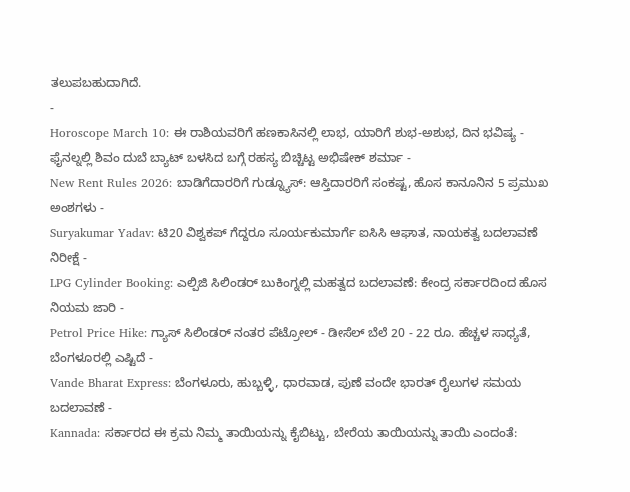ತಲುಪಬಹುದಾಗಿದೆ.
-
Horoscope March 10: ಈ ರಾಶಿಯವರಿಗೆ ಹಣಕಾಸಿನಲ್ಲಿ ಲಾಭ, ಯಾರಿಗೆ ಶುಭ-ಅಶುಭ, ದಿನ ಭವಿಷ್ಯ -
ಫೈನಲ್ನಲ್ಲಿ ಶಿವಂ ದುಬೆ ಬ್ಯಾಟ್ ಬಳಸಿದ ಬಗ್ಗೆ ರಹಸ್ಯ ಬಿಚ್ಚಿಟ್ಟ ಅಭಿಷೇಕ್ ಶರ್ಮಾ -
New Rent Rules 2026: ಬಾಡಿಗೆದಾರರಿಗೆ ಗುಡ್ನ್ಯೂಸ್: ಆಸ್ತಿದಾರರಿಗೆ ಸಂಕಷ್ಟ, ಹೊಸ ಕಾನೂನಿನ 5 ಪ್ರಮುಖ ಅಂಶಗಳು -
Suryakumar Yadav: ಟಿ20 ವಿಶ್ವಕಪ್ ಗೆದ್ದರೂ ಸೂರ್ಯಕುಮಾರ್ಗೆ ಐಸಿಸಿ ಆಘಾತ, ನಾಯಕತ್ವ ಬದಲಾವಣೆ ನಿರೀಕ್ಷೆ -
LPG Cylinder Booking: ಎಲ್ಪಿಜಿ ಸಿಲಿಂಡರ್ ಬುಕಿಂಗ್ನಲ್ಲಿ ಮಹತ್ವದ ಬದಲಾವಣೆ: ಕೇಂದ್ರ ಸರ್ಕಾರದಿಂದ ಹೊಸ ನಿಯಮ ಜಾರಿ -
Petrol Price Hike: ಗ್ಯಾಸ್ ಸಿಲಿಂಡರ್ ನಂತರ ಪೆಟ್ರೋಲ್ - ಡೀಸೆಲ್ ಬೆಲೆ 20 - 22 ರೂ. ಹೆಚ್ಚಳ ಸಾಧ್ಯತೆ, ಬೆಂಗಳೂರಲ್ಲಿ ಎಷ್ಟಿದೆ -
Vande Bharat Express: ಬೆಂಗಳೂರು, ಹುಬ್ಬಳ್ಳಿ, ಧಾರವಾಡ, ಪುಣೆ ವಂದೇ ಭಾರತ್ ರೈಲುಗಳ ಸಮಯ ಬದಲಾವಣೆ -
Kannada: ಸರ್ಕಾರದ ಈ ಕ್ರಮ ನಿಮ್ಮ ತಾಯಿಯನ್ನು ಕೈಬಿಟ್ಟು, ಬೇರೆಯ ತಾಯಿಯನ್ನು ತಾಯಿ ಎಂದಂತೆ: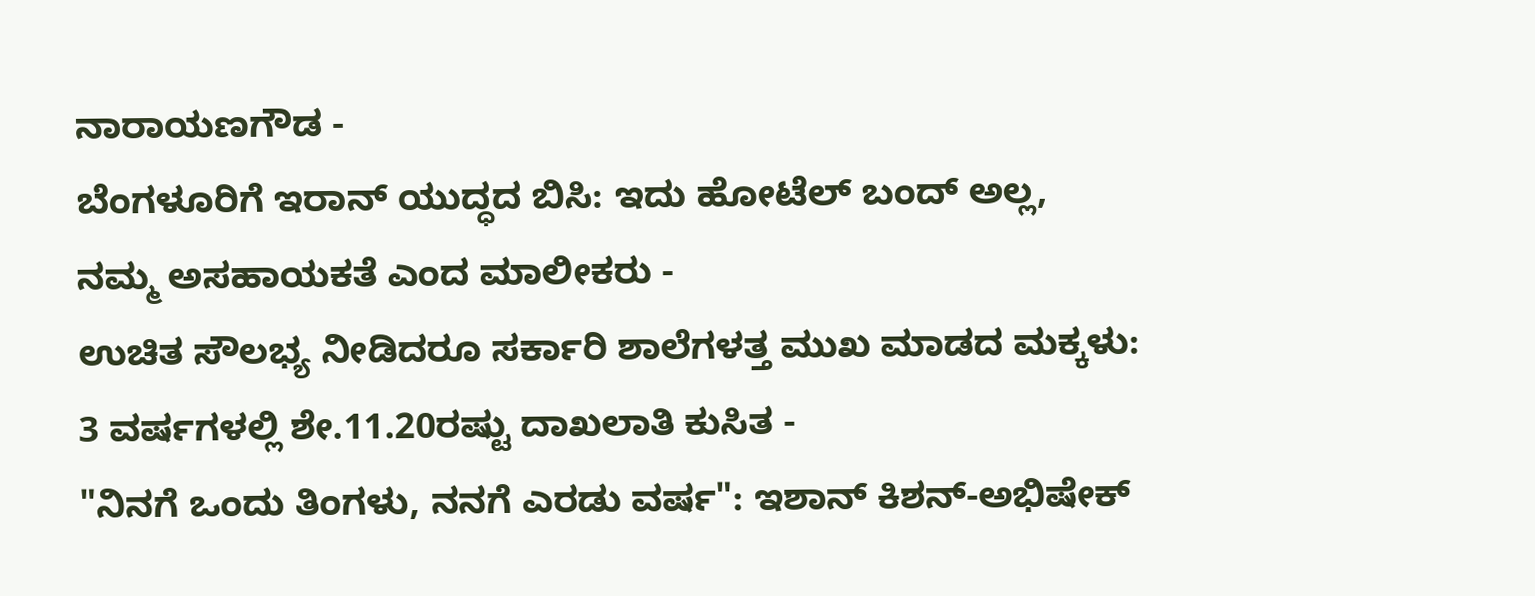ನಾರಾಯಣಗೌಡ -
ಬೆಂಗಳೂರಿಗೆ ಇರಾನ್ ಯುದ್ಧದ ಬಿಸಿ: ಇದು ಹೋಟೆಲ್ ಬಂದ್ ಅಲ್ಲ, ನಮ್ಮ ಅಸಹಾಯಕತೆ ಎಂದ ಮಾಲೀಕರು -
ಉಚಿತ ಸೌಲಭ್ಯ ನೀಡಿದರೂ ಸರ್ಕಾರಿ ಶಾಲೆಗಳತ್ತ ಮುಖ ಮಾಡದ ಮಕ್ಕಳು: 3 ವರ್ಷಗಳಲ್ಲಿ ಶೇ.11.20ರಷ್ಟು ದಾಖಲಾತಿ ಕುಸಿತ -
"ನಿನಗೆ ಒಂದು ತಿಂಗಳು, ನನಗೆ ಎರಡು ವರ್ಷ": ಇಶಾನ್ ಕಿಶನ್-ಅಭಿಷೇಕ್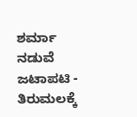ಶರ್ಮಾ ನಡುವೆ ಜಟಾಪಟಿ -
ತಿರುಮಲಕ್ಕೆ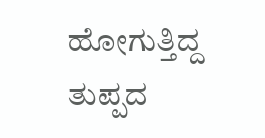ಹೋಗುತ್ತಿದ್ದ ತುಪ್ಪದ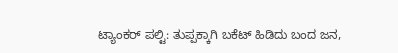ಟ್ಯಾಂಕರ್ ಪಲ್ಟಿ: ತುಪ್ಪಕ್ಕಾಗಿ ಬಕೆಟ್ ಹಿಡಿದು ಬಂದ ಜನ,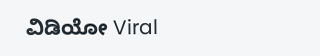ವಿಡಿಯೋ Viral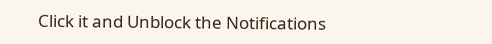Click it and Unblock the Notifications